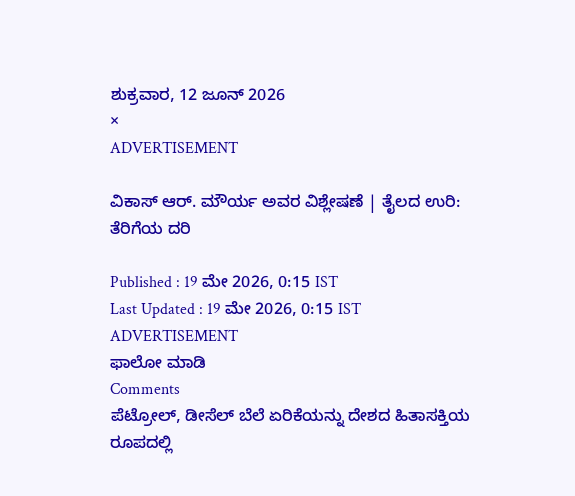ಶುಕ್ರವಾರ, 12 ಜೂನ್ 2026
×
ADVERTISEMENT

ವಿಕಾಸ್‌ ಆರ್‌. ಮೌರ್ಯ ಅವರ ವಿಶ್ಲೇಷಣೆ | ತೈಲದ ಉರಿ: ತೆರಿಗೆಯ ದರಿ

Published : 19 ಮೇ 2026, 0:15 IST
Last Updated : 19 ಮೇ 2026, 0:15 IST
ADVERTISEMENT
ಫಾಲೋ ಮಾಡಿ
Comments
ಪೆಟ್ರೋಲ್‌, ಡೀಸೆಲ್‌ ಬೆಲೆ ಏರಿಕೆಯನ್ನು ದೇಶದ ಹಿತಾಸಕ್ತಿಯ ರೂಪದಲ್ಲಿ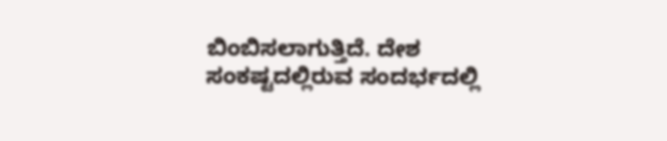ಬಿಂಬಿಸಲಾಗುತ್ತಿದೆ. ದೇಶ ಸಂಕಷ್ಟದಲ್ಲಿರುವ ಸಂದರ್ಭದಲ್ಲಿ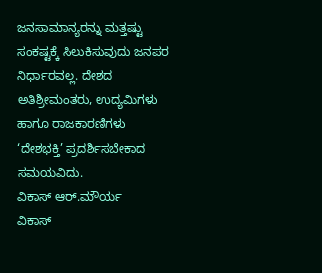ಜನಸಾಮಾನ್ಯರನ್ನು ಮತ್ತಷ್ಟು ಸಂಕಷ್ಟಕ್ಕೆ ಸಿಲುಕಿಸುವುದು ಜನಪರ ನಿರ್ಧಾರವಲ್ಲ. ದೇಶದ ಅತಿಶ್ರೀಮಂತರು, ಉದ್ಯಮಿಗಳು ಹಾಗೂ ರಾಜಕಾರಣಿಗಳು ‘ದೇಶಭಕ್ತಿ’ ಪ್ರದರ್ಶಿಸಬೇಕಾದ ಸಮಯವಿದು.
ವಿಕಾಸ್ ಆರ್‌.ಮೌರ್ಯ
ವಿಕಾಸ್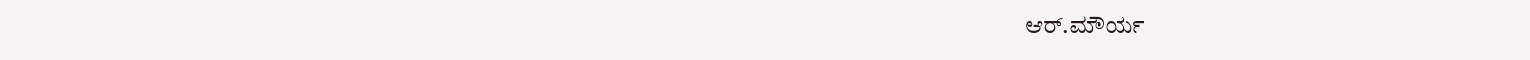ಆರ್‌.ಮೌರ್ಯ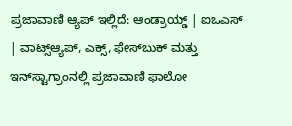ಪ್ರಜಾವಾಣಿ ಆ್ಯಪ್ ಇಲ್ಲಿದೆ: ಆಂಡ್ರಾಯ್ಡ್ | ಐಒಎಸ್ | ವಾಟ್ಸ್ಆ್ಯಪ್, ಎಕ್ಸ್, ಫೇಸ್‌ಬುಕ್ ಮತ್ತು ಇನ್‌ಸ್ಟಾಗ್ರಾಂನಲ್ಲಿ ಪ್ರಜಾವಾಣಿ ಫಾಲೋ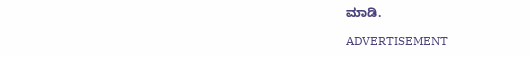ಮಾಡಿ.

ADVERTISEMENT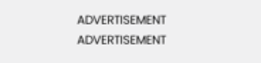ADVERTISEMENT
ADVERTISEMENT